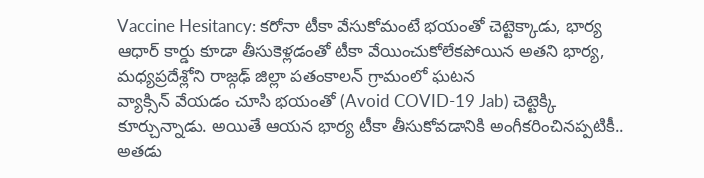Vaccine Hesitancy: కరోనా టీకా వేసుకోమంటే భయంతో చెట్టెక్కాడు, భార్య ఆధార్ కార్డు కూడా తీసుకెళ్లడంతో టీకా వేయించుకోలేకపోయిన అతని భార్య, మధ్యప్రదేశ్లోని రాజ్గఢ్ జిల్లా పతంకాలన్ గ్రామంలో ఘటన
వ్యాక్సిన్ వేయడం చూసి భయంతో (Avoid COVID-19 Jab) చెట్టెక్కి కూర్చున్నాడు. అయితే ఆయన భార్య టీకా తీసుకోవడానికి అంగీకరించినప్పటికీ.. అతడు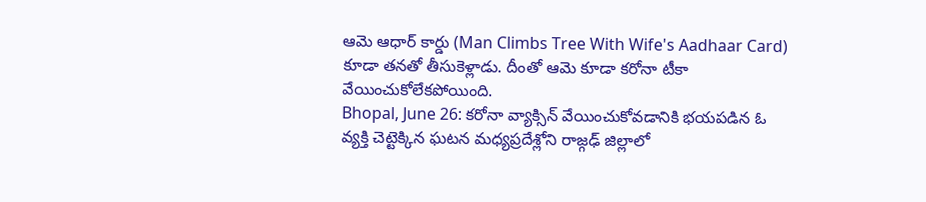ఆమె ఆధార్ కార్డు (Man Climbs Tree With Wife's Aadhaar Card) కూడా తనతో తీసుకెళ్లాడు. దీంతో ఆమె కూడా కరోనా టీకా వేయించుకోలేకపోయింది.
Bhopal, June 26: కరోనా వ్యాక్సిన్ వేయించుకోవడానికి భయపడిన ఓ వ్యక్తి చెట్టెక్కిన ఘటన మధ్యప్రదేశ్లోని రాజ్గఢ్ జిల్లాలో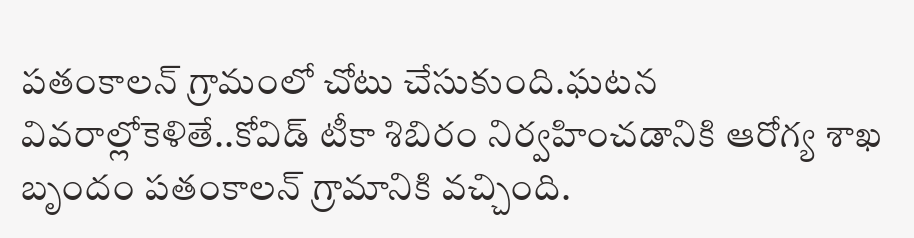పతంకాలన్ గ్రామంలో చోటు చేసుకుంది.ఘటన వివరాల్లోకెళితే..కోవిడ్ టీకా శిబిరం నిర్వహించడానికి ఆరోగ్య శాఖ బృందం పతంకాలన్ గ్రామానికి వచ్చింది.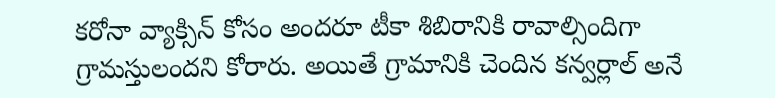కరోనా వ్యాక్సిన్ కోసం అందరూ టీకా శిబిరానికి రావాల్సిందిగా గ్రామస్తులందని కోరారు. అయితే గ్రామానికి చెందిన కన్వర్లాల్ అనే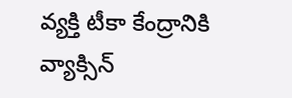వ్యక్తి టీకా కేంద్రానికి వ్యాక్సిన్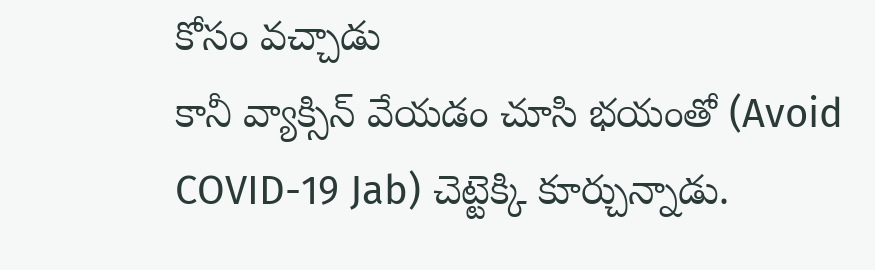కోసం వచ్చాడు
కానీ వ్యాక్సిన్ వేయడం చూసి భయంతో (Avoid COVID-19 Jab) చెట్టెక్కి కూర్చున్నాడు.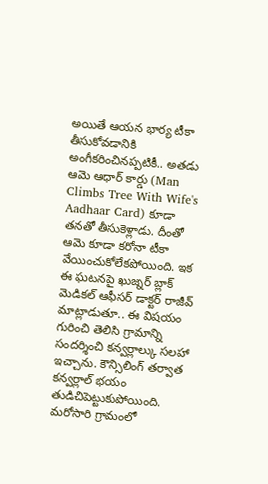అయితే ఆయన భార్య టీకా తీసుకోవడానికి అంగీకరించినప్పటికీ.. అతడు ఆమె ఆధార్ కార్డు (Man Climbs Tree With Wife's Aadhaar Card) కూడా తనతో తీసుకెళ్లాడు. దీంతో ఆమె కూడా కరోనా టీకా వేయించుకోలేకపోయింది. ఇక ఈ ఘటనపై ఖుజ్నర్ బ్లాక్ మెడికల్ ఆఫీసర్ డాక్టర్ రాజీవ్ మాట్లాడుతూ.. ఈ విషయం గురించి తెలిసి గ్రామాన్ని సందర్శించి కన్వర్లాల్కు సలహా ఇచ్చాను. కౌన్సిలింగ్ తర్వాత కన్వర్లాల్ భయం తుడిచిపెట్టుకుపోయింది. మరోసారి గ్రామంలో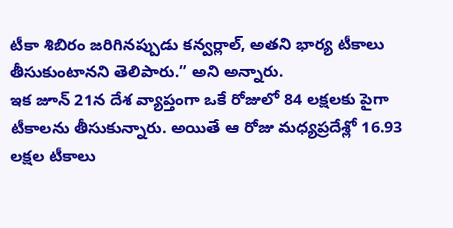టీకా శిబిరం జరిగినప్పుడు కన్వర్లాల్, అతని భార్య టీకాలు తీసుకుంటానని తెలిపారు.” అని అన్నారు.
ఇక జూన్ 21న దేశ వ్యాప్తంగా ఒకే రోజులో 84 లక్షలకు పైగా టీకాలను తీసుకున్నారు. అయితే ఆ రోజు మధ్యప్రదేశ్లో 16.93 లక్షల టీకాలు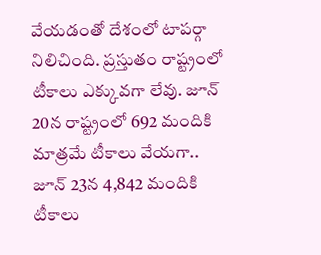వేయడంతో దేశంలో టాపర్గా నిలిచింది. ప్రస్తుతం రాష్ట్రంలో టీకాలు ఎక్కువగా లేవు. జూన్ 20న రాష్ట్రంలో 692 మందికి మాత్రమే టీకాలు వేయగా.. జూన్ 23న 4,842 మందికి టీకాలు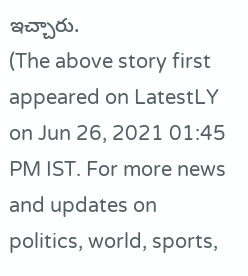ఇచ్చారు.
(The above story first appeared on LatestLY on Jun 26, 2021 01:45 PM IST. For more news and updates on politics, world, sports,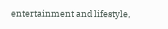entertainment and lifestyle,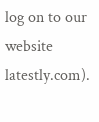log on to our website latestly.com).